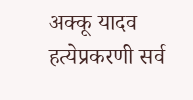अक्कू यादव हत्येप्रकरणी सर्व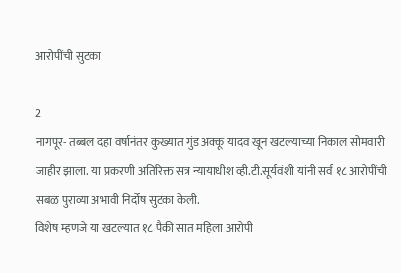आरोपींची सुटका

2
नागपूर- तब्बल दहा वर्षानंतर कुख्यात गुंड अक्कू यादव खून खटल्याच्या निकाल सोमवारी जाहीर झाला. या प्रकरणी अतिरिक्त सत्र न्यायाधीश व्ही.टी.सूर्यवंशी यांनी सर्व १८ आरोपींची सबळ पुराव्या अभावी निर्दोष सुटका केली.
विशेष म्हणजे या खटल्यात १८ पैकी सात महिला आरोपी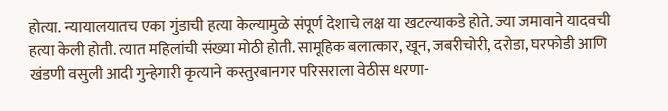होत्या. न्यायालयातच एका गुंडाची हत्या केल्यामुळे संपूर्ण देशाचे लक्ष या खटल्याकडे होते. ज्या जमावाने यादवची हत्या केली होती. त्यात महिलांची संख्या मोठी होती. सामूहिक बलात्कार, खून, जबरीचोरी, दरोडा, घरफोडी आणि खंडणी वसुली आदी गुन्हेगारी कृत्याने कस्तुरबानगर परिसराला वेठीस धरणा-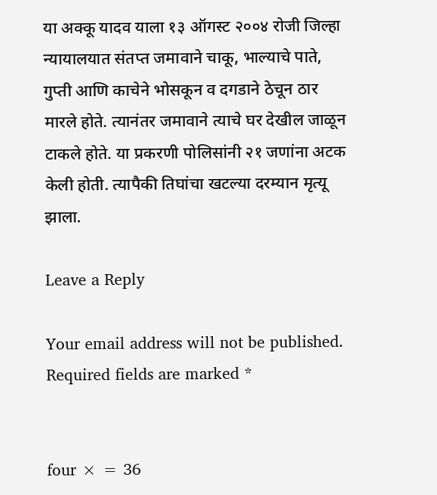या अक्कू यादव याला १३ ऑगस्ट २००४ रोजी जिल्हा न्यायालयात संतप्त जमावाने चाकू, भाल्याचे पाते, गुप्ती आणि काचेने भोसकून व दगडाने ठेचून ठार मारले होते. त्यानंतर जमावाने त्याचे घर देखील जाळून टाकले होते. या प्रकरणी पोलिसांनी २१ जणांना अटक केली होती. त्यापैकी तिघांचा खटल्या दरम्यान मृत्यू झाला.

Leave a Reply

Your email address will not be published. Required fields are marked *


four × = 36